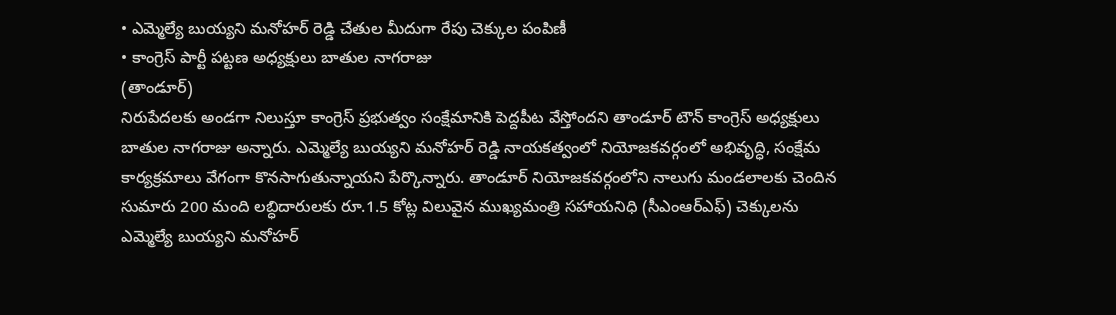• ఎమ్మెల్యే బుయ్యని మనోహర్ రెడ్డి చేతుల మీదుగా రేపు చెక్కుల పంపిణీ
• కాంగ్రెస్ పార్టీ పట్టణ అధ్యక్షులు బాతుల నాగరాజు
(తాండూర్)
నిరుపేదలకు అండగా నిలుస్తూ కాంగ్రెస్ ప్రభుత్వం సంక్షేమానికి పెద్దపీట వేస్తోందని తాండూర్ టౌన్ కాంగ్రెస్ అధ్యక్షులు బాతుల నాగరాజు అన్నారు. ఎమ్మెల్యే బుయ్యని మనోహర్ రెడ్డి నాయకత్వంలో నియోజకవర్గంలో అభివృద్ధి, సంక్షేమ కార్యక్రమాలు వేగంగా కొనసాగుతున్నాయని పేర్కొన్నారు. తాండూర్ నియోజకవర్గంలోని నాలుగు మండలాలకు చెందిన సుమారు 200 మంది లబ్ధిదారులకు రూ.1.5 కోట్ల విలువైన ముఖ్యమంత్రి సహాయనిధి (సీఎంఆర్ఎఫ్) చెక్కులను ఎమ్మెల్యే బుయ్యని మనోహర్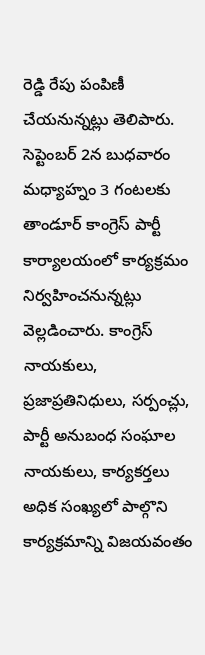రెడ్డి రేపు పంపిణీ చేయనున్నట్లు తెలిపారు. సెప్టెంబర్ 2న బుధవారం మధ్యాహ్నం 3 గంటలకు తాండూర్ కాంగ్రెస్ పార్టీ కార్యాలయంలో కార్యక్రమం నిర్వహించనున్నట్లు వెల్లడించారు. కాంగ్రెస్ నాయకులు, ప్రజాప్రతినిధులు, సర్పంచ్లు, పార్టీ అనుబంధ సంఘాల నాయకులు, కార్యకర్తలు అధిక సంఖ్యలో పాల్గొని కార్యక్రమాన్ని విజయవంతం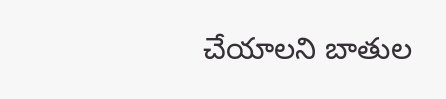చేయాలని బాతుల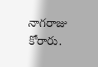నాగరాజు కోరారు.